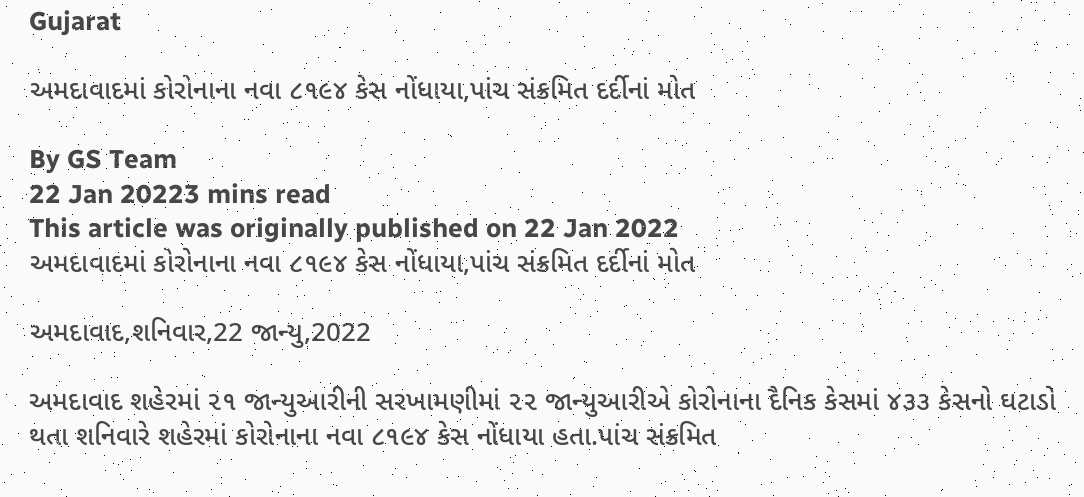Gujarat

અમદાવાદમાં કોરોનાના નવા ૮૧૯૪ કેસ નોંધાયા,પાંચ સંક્રમિત દર્દીનાં મોત

By GS Team
22 Jan 20223 mins read
This article was originally published on 22 Jan 2022
અમદાવાદમાં કોરોનાના નવા ૮૧૯૪ કેસ નોંધાયા,પાંચ સંક્રમિત દર્દીનાં મોત

અમદાવાદ,શનિવાર,22 જાન્યુ,2022

અમદાવાદ શહેરમાં ૨૧ જાન્યુઆરીની સરખામણીમાં ૨૨ જાન્યુઆરીએ કોરોનાના દૈનિક કેસમાં ૪૩૩ કેસનો ઘટાડો થતા શનિવારે શહેરમાં કોરોનાના નવા ૮૧૯૪ કેસ નોંધાયા હતા.પાંચ સંક્રમિત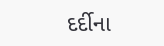દર્દીના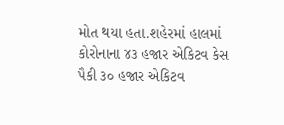મોત થયા હતા.શહેરમાં હાલમાં કોરોનાના ૪૩ હજાર એકિટવ કેસ પૈકી ૩૦ હજાર એકિટવ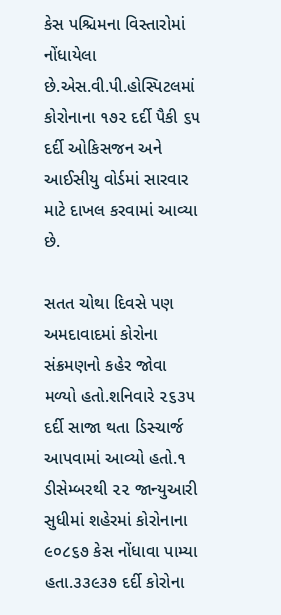કેસ પશ્ચિમના વિસ્તારોમાં નોંધાયેલા છે.એસ.વી.પી.હોસ્પિટલમાં કોરોનાના ૧૭૨ દર્દી પૈકી ૬૫ દર્દી ઓકિસજન અને આઈસીયુ વોર્ડમાં સારવાર માટે દાખલ કરવામાં આવ્યા છે.

સતત ચોથા દિવસે પણ અમદાવાદમાં કોરોના સંક્રમણનો કહેર જોવા મળ્યો હતો.શનિવારે ૨૬૩૫ દર્દી સાજા થતા ડિસ્ચાર્જ આપવામાં આવ્યો હતો.૧ ડીસેમ્બરથી ૨૨ જાન્યુઆરી સુધીમાં શહેરમાં કોરોનાના ૯૦૮૬૭ કેસ નોંધાવા પામ્યા હતા.૩૩૯૩૭ દર્દી કોરોના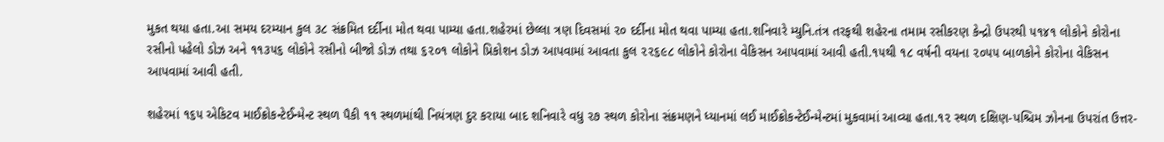મુકત થયા હતા.આ સમય દરમ્યાન કુલ ૩૮ સંક્રમિત દર્દીના મોત થવા પામ્યા હતા.શહેરમાં છેલ્લા ત્રણ દિવસમાં ૨૦ દર્દીના મોત થવા પામ્યા હતા.શનિવારે મ્યુનિ.તંત્ર તરફથી શહેરના તમામ રસીકરણ કેન્દ્રો ઉપરથી ૫૧૪૧ લોકોને કોરોના રસીનો પહેલો ડોઝ અને ૧૧૩૫૬ લોકોને રસીનો બીજો ડોઝ તથા ૬૨૦૧ લોકોને પ્રિકોશન ડોઝ આપવામાં આવતા કુલ ૨૨૬૯૮ લોકોને કોરોના વેકિસન આપવામાં આવી હતી.૧૫થી ૧૮ વર્ષની વયના ૨૦૫૫ બાળકોને કોરોના વેકિસન આપવામાં આવી હતી.

શહેરમાં ૧૬૫ એકિટવ માઈક્રોકન્ટેઈન્મેન્ટ સ્થળ પૈકી ૧૧ સ્થળમાંથી નિયંત્રણ દુર કરાયા બાદ શનિવારે વધુ ૨૭ સ્થળ કોરોના સંક્રમણને ધ્યાનમાં લઈ માઈક્રોકન્ટેઈન્મેન્ટમાં મુકવામાં આવ્યા હતા.૧૨ સ્થળ દક્ષિણ-પશ્ચિમ ઝોનના ઉપરાંત ઉત્તર-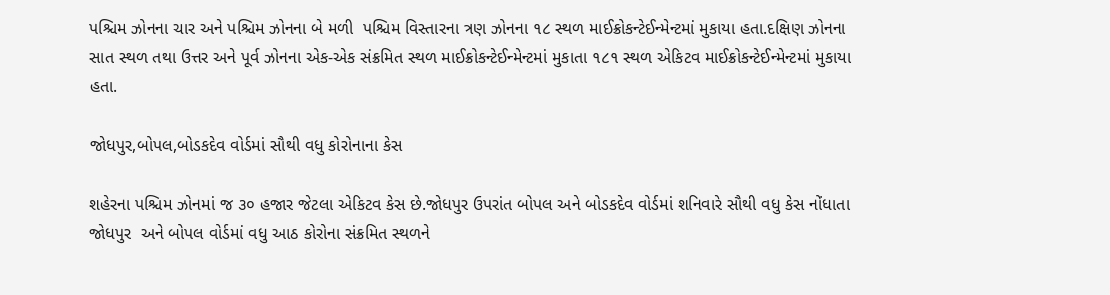પશ્ચિમ ઝોનના ચાર અને પશ્ચિમ ઝોનના બે મળી  પશ્ચિમ વિસ્તારના ત્રણ ઝોનના ૧૮ સ્થળ માઈક્રોકન્ટેઈન્મેન્ટમાં મુકાયા હતા.દક્ષિણ ઝોનના સાત સ્થળ તથા ઉત્તર અને પૂર્વ ઝોનના એક-એક સંક્રમિત સ્થળ માઈક્રોકન્ટેઈન્મેન્ટમાં મુકાતા ૧૮૧ સ્થળ એકિટવ માઈક્રોકન્ટેઈન્મેન્ટમાં મુકાયા હતા.

જોધપુર,બોપલ,બોડકદેવ વોર્ડમાં સૌથી વધુ કોરોનાના કેસ

શહેરના પશ્ચિમ ઝોનમાં જ ૩૦ હજાર જેટલા એકિટવ કેસ છે.જોધપુર ઉપરાંત બોપલ અને બોડકદેવ વોર્ડમાં શનિવારે સૌથી વધુ કેસ નોંધાતા જોધપુર  અને બોપલ વોર્ડમાં વધુ આઠ કોરોના સંક્રમિત સ્થળને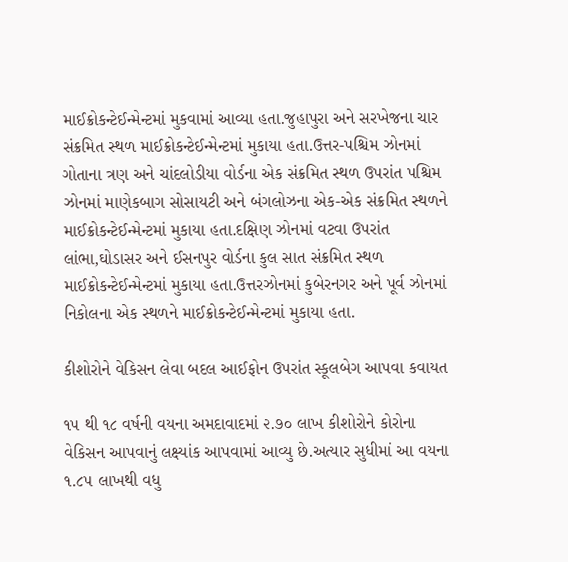માઈક્રોકન્ટેઈન્મેન્ટમાં મુકવામાં આવ્યા હતા.જુહાપુરા અને સરખેજના ચાર સંક્રમિત સ્થળ માઈક્રોકન્ટેઈન્મેન્ટમાં મુકાયા હતા.ઉત્તર-પશ્ચિમ ઝોનમાં ગોતાના ત્રણ અને ચાંદલોડીયા વોર્ડના એક સંક્રમિત સ્થળ ઉપરાંત પશ્ચિમ ઝોનમાં માણેકબાગ સોસાયટી અને બંગલોઝના એક-એક સંક્રમિત સ્થળને માઈક્રોકન્ટેઈન્મેન્ટમાં મુકાયા હતા.દક્ષિણ ઝોનમાં વટવા ઉપરાંત લાંભા,ઘોડાસર અને ઈસનપુર વોર્ડના કુલ સાત સંક્રમિત સ્થળ માઈક્રોકન્ટેઈન્મેન્ટમાં મુકાયા હતા.ઉત્તરઝોનમાં કુબેરનગર અને પૂર્વ ઝોનમાં નિકોલના એક સ્થળને માઈક્રોકન્ટેઈન્મેન્ટમાં મુકાયા હતા.

કીશોરોને વેકિસન લેવા બદલ આઈફોન ઉપરાંત સ્કૂલબેગ આપવા કવાયત

૧૫ થી ૧૮ વર્ષની વયના અમદાવાદમાં ૨.૭૦ લાખ કીશોરોને કોરોના વેકિસન આપવાનું લક્ષ્યાંક આપવામાં આવ્યુ છે.અત્યાર સુધીમાં આ વયના ૧.૮૫ લાખથી વધુ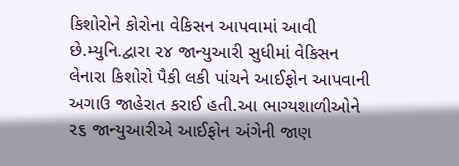કિશોરોને કોરોના વેકિસન આપવામાં આવી છે.મ્યુનિ.દ્વારા ૨૪ જાન્યુઆરી સુધીમાં વેકિસન લેનારા કિશોરો પૈકી લકી પાંચને આઈફોન આપવાની અગાઉ જાહેરાત કરાઈ હતી.આ ભાગ્યશાળીઓને ૨૬ જાન્યુઆરીએ આઈફોન અંગેની જાણ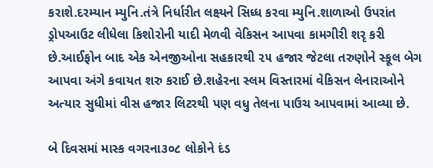કરાશે.દરમ્યાન મ્યુનિ.તંત્રે નિર્ધારીત લક્ષ્યને સિધ્ધ કરવા મ્યુનિ.શાળાઓ ઉપરાંત ડ્રોપઆઉટ લીધેલા કિશોરોની યાદી મેળવી વેકિસન આપવા કામગીરી શરૃ કરી છે.આઈફોન બાદ એક એનજીઓના સહકારથી ૨૫ હજાર જેટલા તરુણોને સ્કૂલ બેગ આપવા અંગે કવાયત શરુ કરાઈ છે.શહેરના સ્લમ વિસ્તારમાં વેકિસન લેનારાઓને અત્યાર સુધીમાં વીસ હજાર લિટરથી પણ વધુ તેલના પાઉચ આપવામાં આવ્યા છે.

બે દિવસમાં માસ્ક વગરના૩૦૮ લોકોને દંડ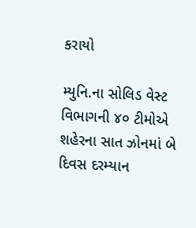કરાયો

મ્યુનિ.ના સોલિડ વેસ્ટ વિભાગની ૪૦ ટીમોએ શહેરના સાત ઝોનમાં બે દિવસ દરમ્યાન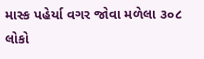માસ્ક પહેર્યા વગર જોવા મળેલા ૩૦૮ લોકો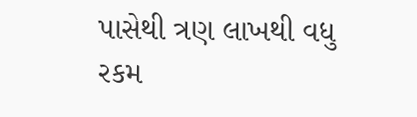પાસેથી ત્રણ લાખથી વધુ રકમ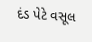દંડ પેટે વસૂલ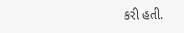કરી હતી.